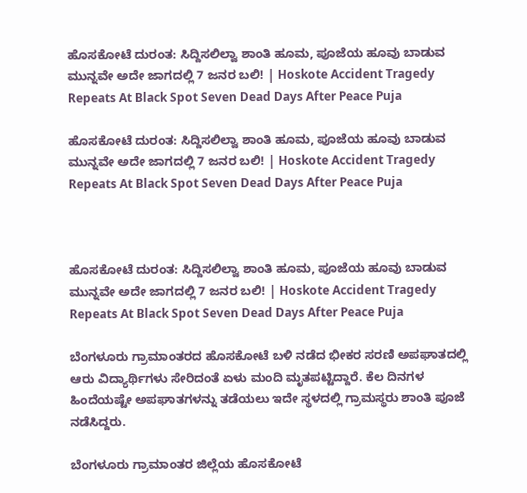ಹೊಸಕೋಟೆ ದುರಂತ: ಸಿದ್ದಿಸಲಿಲ್ವಾ ಶಾಂತಿ ಹೂಮ, ಪೂಜೆಯ ಹೂವು ಬಾಡುವ ಮುನ್ನವೇ ಅದೇ ಜಾಗದಲ್ಲಿ 7 ಜನರ ಬಲಿ! | Hoskote Accident Tragedy Repeats At Black Spot Seven Dead Days After Peace Puja

ಹೊಸಕೋಟೆ ದುರಂತ: ಸಿದ್ದಿಸಲಿಲ್ವಾ ಶಾಂತಿ ಹೂಮ, ಪೂಜೆಯ ಹೂವು ಬಾಡುವ ಮುನ್ನವೇ ಅದೇ ಜಾಗದಲ್ಲಿ 7 ಜನರ ಬಲಿ! | Hoskote Accident Tragedy Repeats At Black Spot Seven Dead Days After Peace Puja



ಹೊಸಕೋಟೆ ದುರಂತ: ಸಿದ್ದಿಸಲಿಲ್ವಾ ಶಾಂತಿ ಹೂಮ, ಪೂಜೆಯ ಹೂವು ಬಾಡುವ ಮುನ್ನವೇ ಅದೇ ಜಾಗದಲ್ಲಿ 7 ಜನರ ಬಲಿ! | Hoskote Accident Tragedy Repeats At Black Spot Seven Dead Days After Peace Puja

ಬೆಂಗಳೂರು ಗ್ರಾಮಾಂತರದ ಹೊಸಕೋಟೆ ಬಳಿ ನಡೆದ ಭೀಕರ ಸರಣಿ ಅಪಘಾತದಲ್ಲಿ ಆರು ವಿದ್ಯಾರ್ಥಿಗಳು ಸೇರಿದಂತೆ ಏಳು ಮಂದಿ ಮೃತಪಟ್ಟಿದ್ದಾರೆ. ಕೆಲ ದಿನಗಳ ಹಿಂದೆಯಷ್ಟೇ ಅಪಘಾತಗಳನ್ನು ತಡೆಯಲು ಇದೇ ಸ್ಥಳದಲ್ಲಿ ಗ್ರಾಮಸ್ಥರು ಶಾಂತಿ ಪೂಜೆ ನಡೆಸಿದ್ದರು.

ಬೆಂಗಳೂರು ಗ್ರಾಮಾಂತರ ಜಿಲ್ಲೆಯ ಹೊಸಕೋಟೆ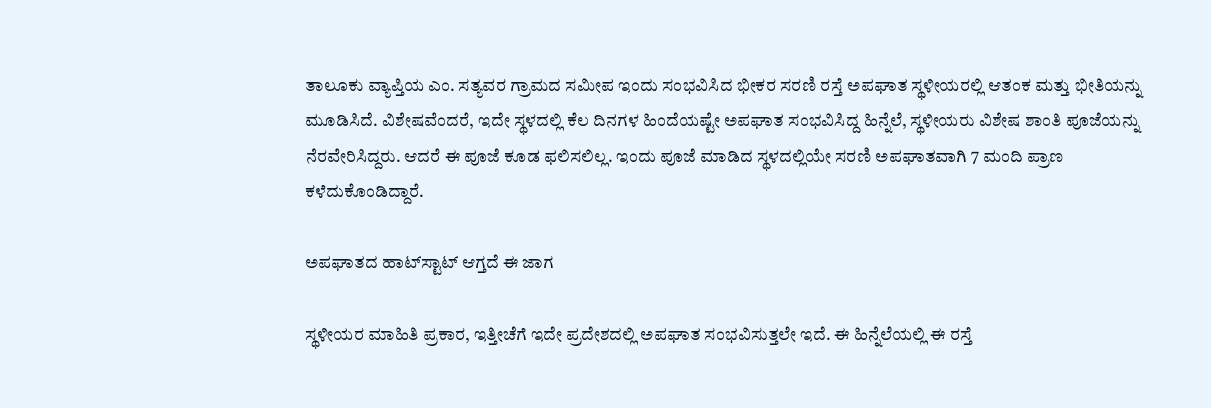ತಾಲೂಕು ವ್ಯಾಪ್ತಿಯ ಎಂ. ಸತ್ಯವರ ಗ್ರಾಮದ ಸಮೀಪ ಇಂದು ಸಂಭವಿಸಿದ ಭೀಕರ ಸರಣಿ ರಸ್ತೆ ಅಪಘಾತ ಸ್ಥಳೀಯರಲ್ಲಿ ಆತಂಕ ಮತ್ತು ಭೀತಿಯನ್ನು ಮೂಡಿಸಿದೆ. ವಿಶೇಷವೆಂದರೆ, ಇದೇ ಸ್ಥಳದಲ್ಲಿ ಕೆಲ ದಿನಗಳ ಹಿಂದೆಯಷ್ಟೇ ಅಪಘಾತ ಸಂಭವಿಸಿದ್ದ ಹಿನ್ನೆಲೆ, ಸ್ಥಳೀಯರು ವಿಶೇಷ ಶಾಂತಿ ಪೂಜೆಯನ್ನು ನೆರವೇರಿಸಿದ್ದರು. ಆದರೆ ಈ ಪೂಜೆ ಕೂಡ ಫಲಿಸಲಿಲ್ಲ. ಇಂದು ಪೂಜೆ ಮಾಡಿದ ಸ್ಥಳದಲ್ಲಿಯೇ ಸರಣಿ ಅಪಘಾತವಾಗಿ 7 ಮಂದಿ ಪ್ರಾಣ ಕಳೆದುಕೊಂಡಿದ್ದಾರೆ.

ಅಪಘಾತದ ಹಾಟ್‌ಸ್ಟಾಟ್ ಆಗ್ತದೆ ಈ ಜಾಗ

ಸ್ಥಳೀಯರ ಮಾಹಿತಿ ಪ್ರಕಾರ, ಇತ್ತೀಚೆಗೆ ಇದೇ ಪ್ರದೇಶದಲ್ಲಿ ಅಪಘಾತ ಸಂಭವಿಸುತ್ತಲೇ ಇದೆ. ಈ ಹಿನ್ನೆಲೆಯಲ್ಲಿ ಈ ರಸ್ತೆ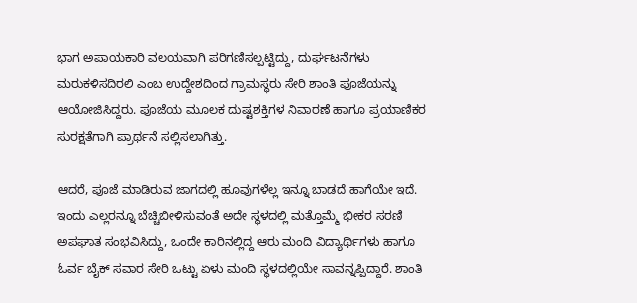ಭಾಗ ಅಪಾಯಕಾರಿ ವಲಯವಾಗಿ ಪರಿಗಣಿಸಲ್ಪಟ್ಟಿದ್ದು, ದುರ್ಘಟನೆಗಳು ಮರುಕಳಿಸದಿರಲಿ ಎಂಬ ಉದ್ದೇಶದಿಂದ ಗ್ರಾಮಸ್ಥರು ಸೇರಿ ಶಾಂತಿ ಪೂಜೆಯನ್ನು ಆಯೋಜಿಸಿದ್ದರು. ಪೂಜೆಯ ಮೂಲಕ ದುಷ್ಟಶಕ್ತಿಗಳ ನಿವಾರಣೆ ಹಾಗೂ ಪ್ರಯಾಣಿಕರ ಸುರಕ್ಷತೆಗಾಗಿ ಪ್ರಾರ್ಥನೆ ಸಲ್ಲಿಸಲಾಗಿತ್ತು.

ಆದರೆ, ಪೂಜೆ ಮಾಡಿರುವ ಜಾಗದಲ್ಲಿ ಹೂವುಗಳೆಲ್ಲ ಇನ್ನೂ ಬಾಡದೆ ಹಾಗೆಯೇ ಇದೆ. ಇಂದು ಎಲ್ಲರನ್ನೂ ಬೆಚ್ಚಿಬೀಳಿಸುವಂತೆ ಅದೇ ಸ್ಥಳದಲ್ಲಿ ಮತ್ತೊಮ್ಮೆ ಭೀಕರ ಸರಣಿ ಅಪಘಾತ ಸಂಭವಿಸಿದ್ದು, ಒಂದೇ ಕಾರಿನಲ್ಲಿದ್ದ ಆರು ಮಂದಿ ವಿದ್ಯಾರ್ಥಿಗಳು ಹಾಗೂ ಓರ್ವ ಬೈಕ್ ಸವಾರ ಸೇರಿ ಒಟ್ಟು ಏಳು ಮಂದಿ ಸ್ಥಳದಲ್ಲಿಯೇ ಸಾವನ್ನಪ್ಪಿದ್ದಾರೆ. ಶಾಂತಿ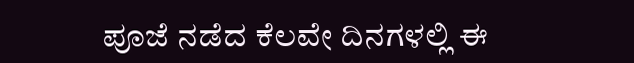ಪೂಜೆ ನಡೆದ ಕೆಲವೇ ದಿನಗಳಲ್ಲಿ ಈ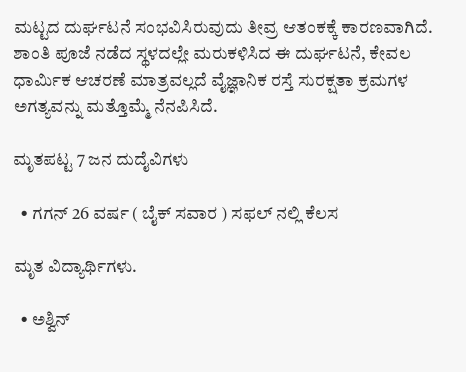ಮಟ್ಟದ ದುರ್ಘಟನೆ ಸಂಭವಿಸಿರುವುದು ತೀವ್ರ ಆತಂಕಕ್ಕೆ ಕಾರಣವಾಗಿದೆ. ಶಾಂತಿ ಪೂಜೆ ನಡೆದ ಸ್ಥಳದಲ್ಲೇ ಮರುಕಳಿಸಿದ ಈ ದುರ್ಘಟನೆ, ಕೇವಲ ಧಾರ್ಮಿಕ ಆಚರಣೆ ಮಾತ್ರವಲ್ಲದೆ ವೈಜ್ಞಾನಿಕ ರಸ್ತೆ ಸುರಕ್ಷತಾ ಕ್ರಮಗಳ ಅಗತ್ಯವನ್ನು ಮತ್ತೊಮ್ಮೆ ನೆನಪಿಸಿದೆ.

ಮೃತಪಟ್ಟ 7 ಜನ ದುದೈವಿಗಳು

  • ಗಗನ್ 26 ವರ್ಷ ( ಬೈಕ್ ಸವಾರ ) ಸಫಲ್ ನಲ್ಲಿ ಕೆಲಸ

ಮೃತ ವಿದ್ಯಾರ್ಥಿಗಳು.

  • ಅಶ್ವಿನ್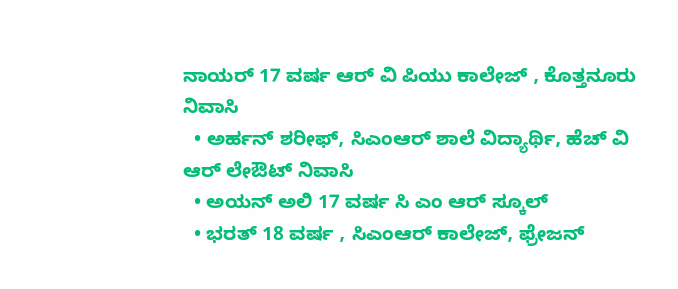ನಾಯರ್ 17 ವರ್ಷ ಆರ್ ವಿ ಪಿಯು ಕಾಲೇಜ್ , ಕೊತ್ತನೂರು ನಿವಾಸಿ
  • ಅರ್ಹನ್ ಶರೀಫ್, ಸಿಎಂಆರ್ ಶಾಲೆ ವಿದ್ಯಾರ್ಥಿ, ಹೆಚ್ ವಿ ಆರ್ ಲೇಔಟ್ ನಿವಾಸಿ
  • ಅಯನ್ ಅಲಿ 17 ವರ್ಷ ಸಿ ಎಂ ಆರ್ ಸ್ಕೂಲ್
  • ಭರತ್ 18 ವರ್ಷ , ಸಿಎಂಆರ್ ಕಾಲೇಜ್, ಫ್ರೇಜನ್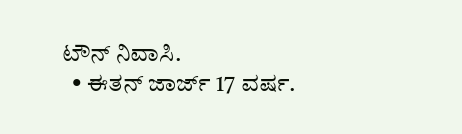ಟೌನ್ ನಿವಾಸಿ.
  • ಈತನ್ ಜಾರ್ಜ್ 17 ವರ್ಷ.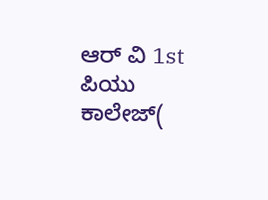ಆರ್ ವಿ 1st ಪಿಯು ಕಾಲೇಜ್(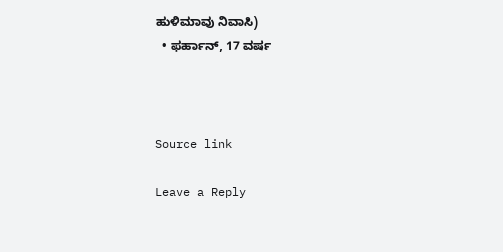ಹುಳಿಮಾವು ನಿವಾಸಿ)
  • ಫರ್ಹಾನ್, 17 ವರ್ಷ



Source link

Leave a Reply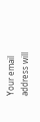Your email address will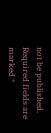not be published. Required fields are marked *